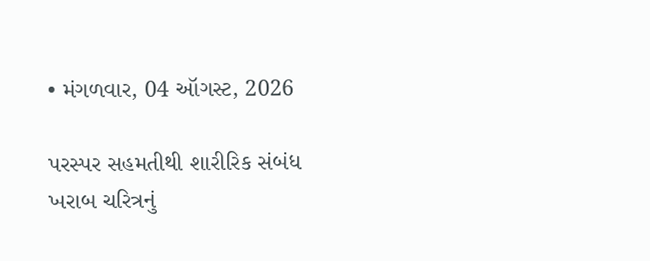• મંગળવાર, 04 ઑગસ્ટ, 2026

પરસ્પર સહમતીથી શારીરિક સંબંધ ખરાબ ચરિત્રનું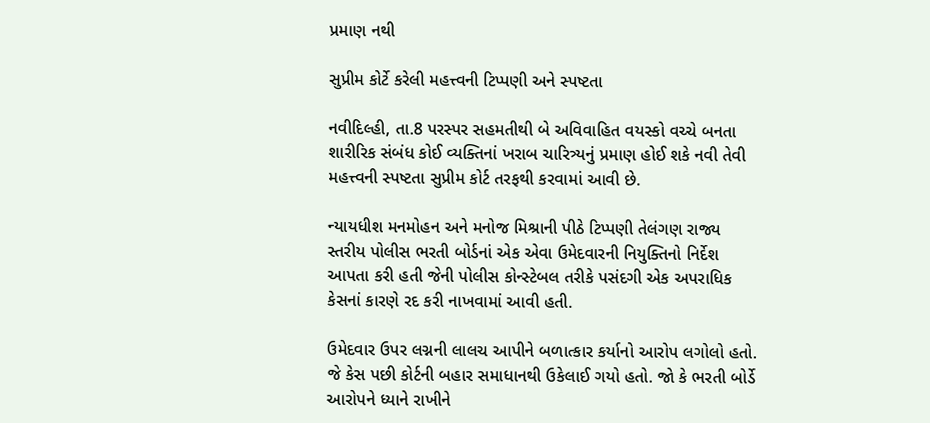પ્રમાણ નથી

સુપ્રીમ કોર્ટે કરેલી મહત્ત્વની ટિપ્પણી અને સ્પષ્ટતા

નવીદિલ્હી, તા.8 પરસ્પર સહમતીથી બે અવિવાહિત વયસ્કો વચ્ચે બનતા શારીરિક સંબંધ કોઈ વ્યક્તિનાં ખરાબ ચારિત્ર્યનું પ્રમાણ હોઈ શકે નવી તેવી મહત્ત્વની સ્પષ્ટતા સુપ્રીમ કોર્ટ તરફથી કરવામાં આવી છે.

ન્યાયધીશ મનમોહન અને મનોજ મિશ્રાની પીઠે ટિપ્પણી તેલંગણ રાજ્ય સ્તરીય પોલીસ ભરતી બોર્ડનાં એક એવા ઉમેદવારની નિયુક્તિનો નિર્દેશ આપતા કરી હતી જેની પોલીસ કોન્સ્ટેબલ તરીકે પસંદગી એક અપરાધિક કેસનાં કારણે રદ કરી નાખવામાં આવી હતી.

ઉમેદવાર ઉપર લગ્નની લાલચ આપીને બળાત્કાર કર્યાનો આરોપ લગોલો હતો. જે કેસ પછી કોર્ટની બહાર સમાધાનથી ઉકેલાઈ ગયો હતો. જો કે ભરતી બોર્ડે આરોપને ધ્યાને રાખીને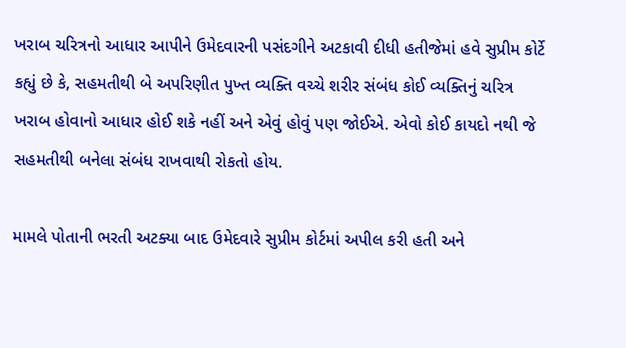ખરાબ ચરિત્રનો આધાર આપીને ઉમેદવારની પસંદગીને અટકાવી દીધી હતીજેમાં હવે સુપ્રીમ કોર્ટે કહ્યું છે કે, સહમતીથી બે અપરિણીત પુખ્ત વ્યક્તિ વચ્ચે શરીર સંબંધ કોઈ વ્યક્તિનું ચરિત્ર ખરાબ હોવાનો આધાર હોઈ શકે નહીં અને એવું હોવું પણ જોઈએ. એવો કોઈ કાયદો નથી જે સહમતીથી બનેલા સંબંધ રાખવાથી રોકતો હોય.

મામલે પોતાની ભરતી અટક્યા બાદ ઉમેદવારે સુપ્રીમ કોર્ટમાં અપીલ કરી હતી અને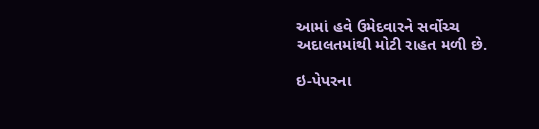આમાં હવે ઉમેદવારને સર્વોચ્ચ અદાલતમાંથી મોટી રાહત મળી છે.

ઇ-પેપરના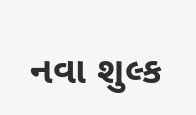નવા શુલ્ક